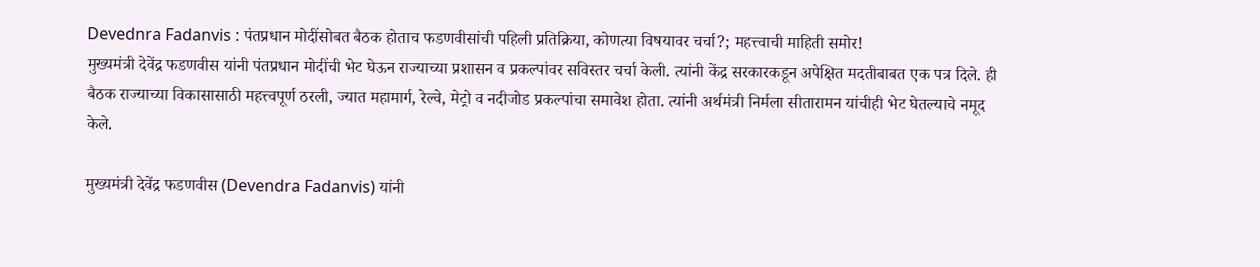Devednra Fadanvis : पंतप्रधान मोदींसोबत बैठक होताच फडणवीसांची पहिली प्रतिक्रिया, कोणत्या विषयावर चर्चा?; महत्त्वाची माहिती समोर!
मुख्यमंत्री देवेंद्र फडणवीस यांनी पंतप्रधान मोदींची भेट घेऊन राज्याच्या प्रशासन व प्रकल्पांवर सविस्तर चर्चा केली. त्यांनी केंद्र सरकारकडून अपेक्षित मदतीबाबत एक पत्र दिले. ही बैठक राज्याच्या विकासासाठी महत्त्वपूर्ण ठरली, ज्यात महामार्ग, रेल्वे, मेट्रो व नदीजोड प्रकल्पांचा समावेश होता. त्यांनी अर्थमंत्री निर्मला सीतारामन यांचीही भेट घेतल्याचे नमूद केले.

मुख्यमंत्री देवेंद्र फडणवीस (Devendra Fadanvis) यांनी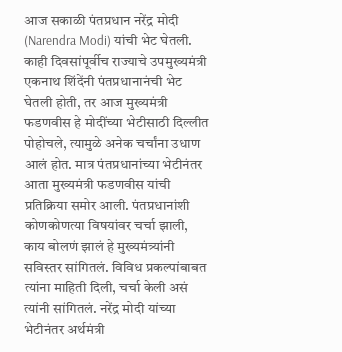आज सकाळी पंतप्रधान नरेंद्र मोदी (Narendra Modi) यांची भेट घेतली. काही दिवसांपूर्वीच राज्याचे उपमुख्यमंत्री एकनाथ शिंदेंनी पंतप्रधानानंची भेट घेतली होती, तर आज मुख्यमंत्री फडणवीस हे मोदींच्या भेटीसाठी दिल्लीत पोहोचले, त्यामुळे अनेक चर्चांना उधाण आलं होत. मात्र पंतप्रधानांच्या भेटीनंतर आता मुख्यमंत्री फडणवीस यांची प्रतिक्रिया समोर आली. पंतप्रधानांशी कोणकोणत्या विषयांवर चर्चा झाली, काय बोलणं झालं हे मुख्यमंत्र्यांनी सविस्तर सांगितलं. विविध प्रकल्पांबाबत त्यांना माहिती दिली, चर्चा केली असं त्यांनी सांगितलं. नरेंद्र मोदी यांच्या भेटीनंतर अर्थमंत्री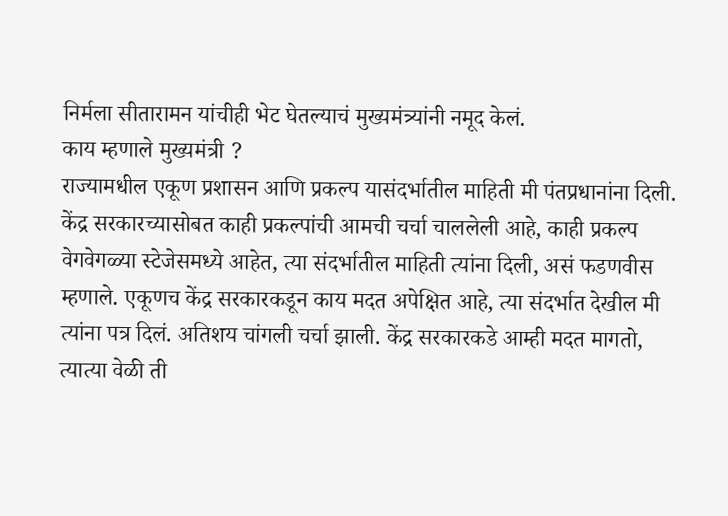निर्मला सीतारामन यांचीही भेट घेतल्याचं मुख्यमंत्र्यांनी नमूद केलं.
काय म्हणाले मुख्यमंत्री ?
राज्यामधील एकूण प्रशासन आणि प्रकल्प यासंदर्भातील माहिती मी पंतप्रधानांना दिली. केंद्र सरकारच्यासोबत काही प्रकल्पांची आमची चर्चा चाललेली आहे, काही प्रकल्प वेगवेगळ्या स्टेजेसमध्ये आहेत, त्या संदर्भातील माहिती त्यांना दिली, असं फडणवीस म्हणाले. एकूणच केंद्र सरकारकडून काय मदत अपेक्षित आहे, त्या संदर्भात देखील मी त्यांना पत्र दिलं. अतिशय चांगली चर्चा झाली. केंद्र सरकारकडे आम्ही मदत मागतो, त्यात्या वेळी ती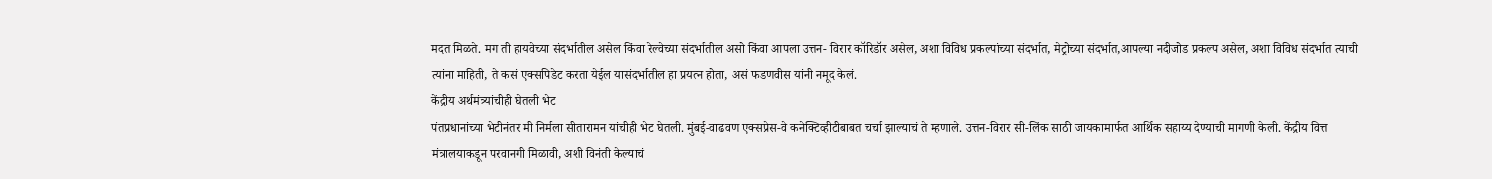मदत मिळते. मग ती हायवेच्या संदर्भातील असेल किंवा रेल्वेच्या संदर्भातील असो किंवा आपला उत्तन- विरार कॉरिडॉर असेल, अशा विविध प्रकल्पांच्या संदर्भात, मेट्रोच्या संदर्भात,आपल्या नदीजोड प्रकल्प असेल, अशा विविध संदर्भात त्याची त्यांना माहिती, ते कसं एक्सपिडेट करता येईल यासंदर्भातील हा प्रयत्न होता, असं फडणवीस यांनी नमूद केलं.
केंद्रीय अर्थमंत्र्यांचीही घेतली भेट
पंतप्रधानांच्या भेटीनंतर मी निर्मला सीतारामन यांचीही भेट घेतली. मुंबई-वाढवण एक्सप्रेस-वे कनेक्टिव्हीटीबाबत चर्चा झाल्याचं ते म्हणाले. उत्तन-विरार सी-लिंक साठी जायकामार्फत आर्थिक सहाय्य देण्याची मागणी केली. केंद्रीय वित्त मंत्रालयाकडून परवानगी मिळावी, अशी विनंती केल्याचं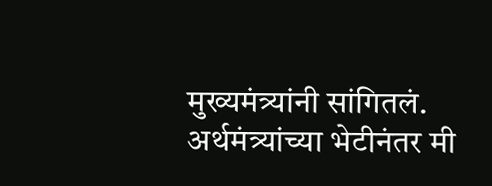मुख्यमंत्र्यांनी सांगितलं.
अर्थमंत्र्यांच्या भेटीनंतर मी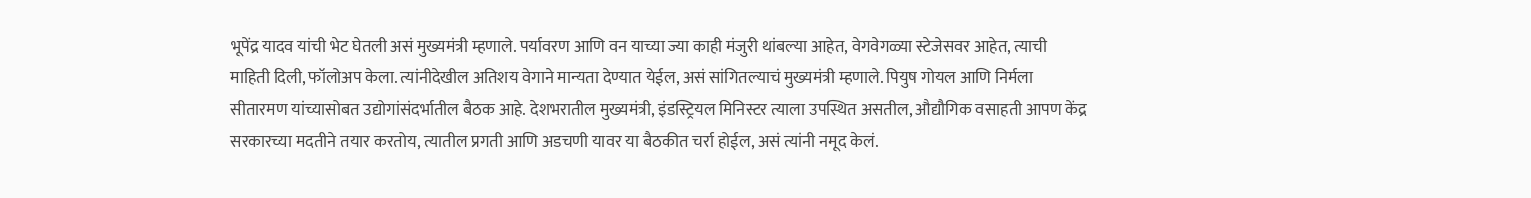भूपेंद्र यादव यांची भेट घेतली असं मुख्यमंत्री म्हणाले. पर्यावरण आणि वन याच्या ज्या काही मंजुरी थांबल्या आहेत, वेगवेगळ्या स्टेजेसवर आहेत, त्याची माहिती दिली, फॉलोअप केला. त्यांनीदेखील अतिशय वेगाने मान्यता देण्यात येईल, असं सांगितल्याचं मुख्यमंत्री म्हणाले. पियुष गोयल आणि निर्मला सीतारमण यांच्यासोबत उद्योगांसंदर्भातील बैठक आहे. देशभरातील मुख्यमंत्री, इंडस्ट्रियल मिनिस्टर त्याला उपस्थित असतील, औद्यौगिक वसाहती आपण केंद्र सरकारच्या मदतीने तयार करतोय, त्यातील प्रगती आणि अडचणी यावर या बैठकीत चर्रा होईल, असं त्यांनी नमूद केलं.